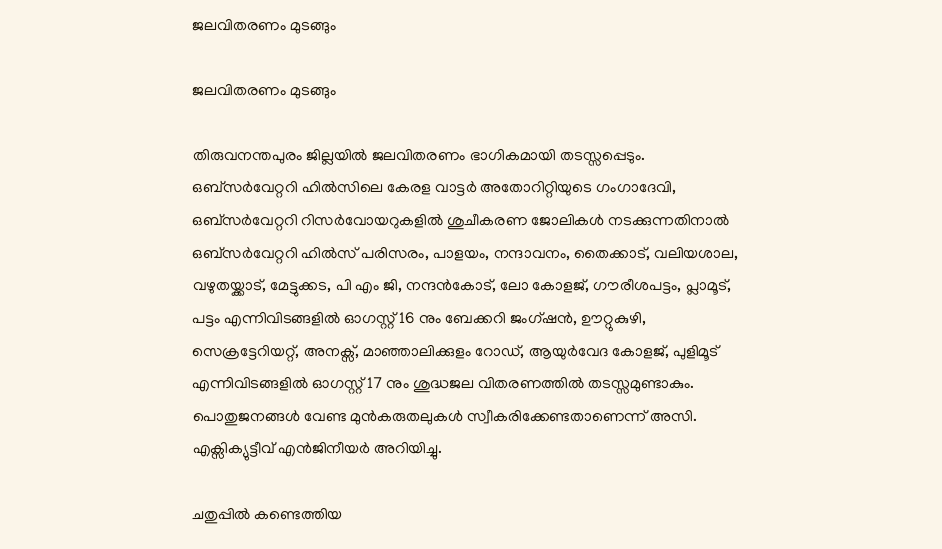ജലവിതരണം മുടങ്ങും

ജലവിതരണം മുടങ്ങും

തിരുവനന്തപുരം ജില്ലയിൽ ജലവിതരണം ഭാഗികമായി തടസ്സപ്പെടും. ഒബ്സർവേറ്ററി ഹിൽസിലെ കേരള വാട്ടർ അതോറിറ്റിയുടെ ഗംഗാദേവി, ഒബ്സർവേറ്ററി റിസർവോയറുകളിൽ ശുചീകരണ ജോലികൾ നടക്കുന്നതിനാൽ ഒബ്സർവേറ്ററി ഹിൽസ് പരിസരം, പാളയം, നന്ദാവനം, തൈക്കാട്, വലിയശാല, വഴുതയ്ക്കാട്, മേട്ടുക്കട, പി എം ജി, നന്ദൻകോട്, ലോ കോളജ്, ഗൗരീശപട്ടം, പ്ലാമൂട്, പട്ടം എന്നിവിടങ്ങളിൽ ഓഗസ്റ്റ് 16 നും ബേക്കറി ജംഗ്ഷൻ, ഊറ്റുകുഴി, സെക്രട്ടേറിയറ്റ്, അനക്സ്, മാഞ്ഞാലിക്കുളം റോഡ്, ആയുർവേദ കോളജ്, പുളിമൂട് എന്നിവിടങ്ങളിൽ ഓഗസ്റ്റ് 17 നും ശുദ്ധജല വിതരണത്തിൽ തടസ്സമുണ്ടാകും. പൊതുജനങ്ങൾ വേണ്ട മുൻകരുതലുകൾ സ്വീകരിക്കേണ്ടതാണെന്ന് അസി. എക്സിക്യുട്ടീവ് എൻജിനീയർ അറിയിച്ചു.

ചതുപ്പിൽ കണ്ടെത്തിയ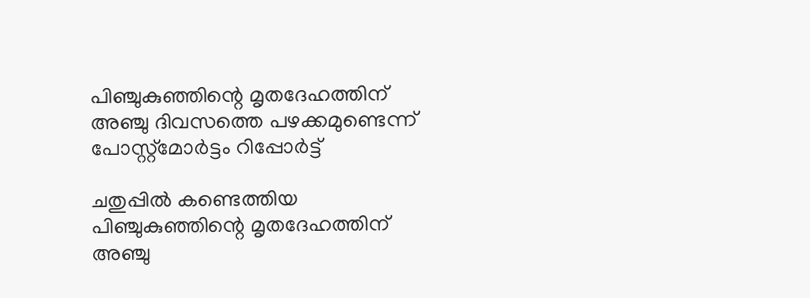പിഞ്ചുകുഞ്ഞിന്റെ മൃതദേഹത്തിന് അഞ്ചു ദിവസത്തെ പഴക്കമുണ്ടെന്ന് പോസ്റ്റ്‌മോർട്ടം റിപ്പോർട്ട്

ചതുപ്പിൽ കണ്ടെത്തിയ പിഞ്ചുകുഞ്ഞിന്റെ മൃതദേഹത്തിന് അഞ്ചു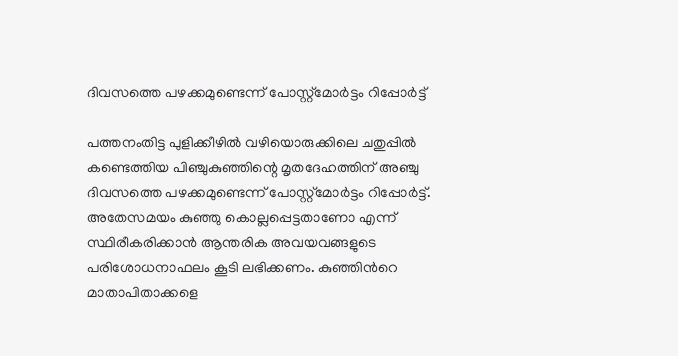ദിവസത്തെ പഴക്കമുണ്ടെന്ന് പോസ്റ്റ്‌മോർട്ടം റിപ്പോർട്ട്

പത്തനംതിട്ട പുളിക്കീഴിൽ വഴിയൊരുക്കിലെ ചതുപ്പിൽ കണ്ടെത്തിയ പിഞ്ചുകുഞ്ഞിന്റെ മൃതദേഹത്തിന് അഞ്ചു ദിവസത്തെ പഴക്കമുണ്ടെന്ന് പോസ്റ്റ്‌മോർട്ടം റിപ്പോർട്ട്. അതേസമയം കുഞ്ഞു കൊല്ലപ്പെട്ടതാണോ എന്ന് സ്ഥിരീകരിക്കാൻ ആന്തരിക അവയവങ്ങളുടെ പരിശോധനാഫലം കൂടി ലഭിക്കണം. കുഞ്ഞിൻറെ മാതാപിതാക്കളെ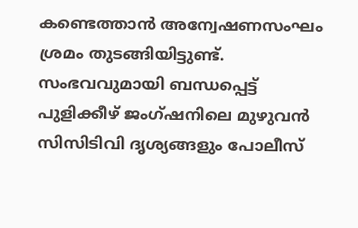കണ്ടെത്താൻ അന്വേഷണസംഘം ശ്രമം തുടങ്ങിയിട്ടുണ്ട്. സംഭവവുമായി ബന്ധപ്പെട്ട് പുളിക്കീഴ് ജംഗ്ഷനിലെ മുഴുവൻ സിസിടിവി ദൃശ്യങ്ങളും പോലീസ്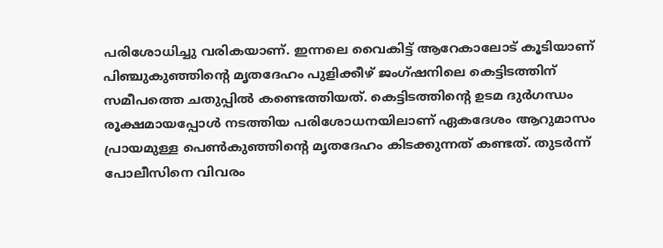പരിശോധിച്ചു വരികയാണ്. ഇന്നലെ വൈകിട്ട് ആറേകാലോട് കൂടിയാണ് പിഞ്ചുകുഞ്ഞിന്റെ മൃതദേഹം പുളിക്കീഴ് ജംഗ്ഷനിലെ കെട്ടിടത്തിന് സമീപത്തെ ചതുപ്പിൽ കണ്ടെത്തിയത്. കെട്ടിടത്തിന്റെ ഉടമ ദുർഗന്ധം രൂക്ഷമായപ്പോൾ നടത്തിയ പരിശോധനയിലാണ് ഏകദേശം ആറുമാസം പ്രായമുള്ള പെൺകുഞ്ഞിന്റെ മൃതദേഹം കിടക്കുന്നത് കണ്ടത്. തുടർന്ന് പോലീസിനെ വിവരം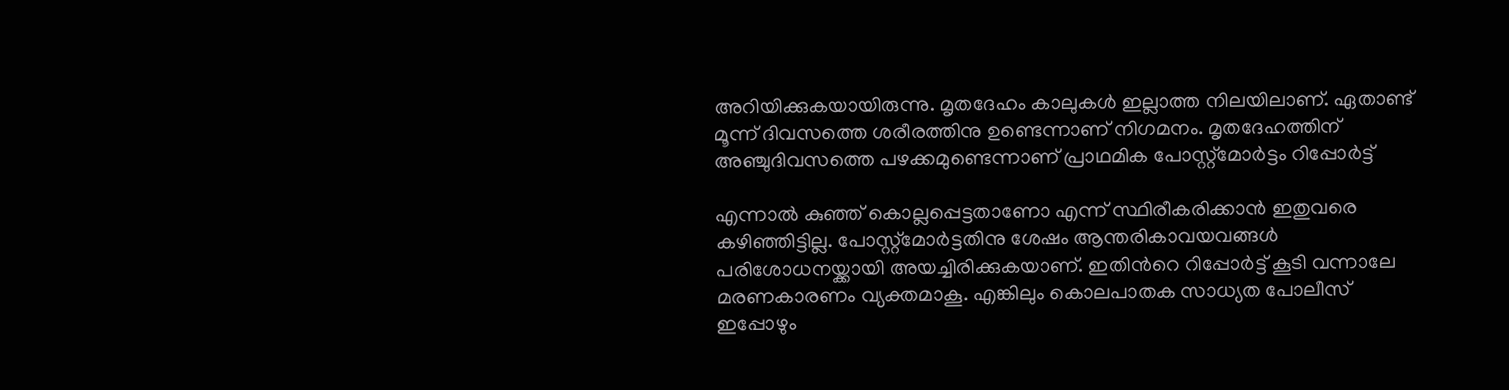അറിയിക്കുകയായിരുന്നു. മൃതദേഹം കാലുകൾ ഇല്ലാത്ത നിലയിലാണ്. ഏതാണ്ട് മൂന്ന് ദിവസത്തെ ശരീരത്തിനു ഉണ്ടെന്നാണ് നിഗമനം. മൃതദേഹത്തിന് അഞ്ചുദിവസത്തെ പഴക്കമുണ്ടെന്നാണ് പ്രാഥമിക പോസ്റ്റ്‌മോർട്ടം റിപ്പോർട്ട്

എന്നാൽ കുഞ്ഞ് കൊല്ലപ്പെട്ടതാണോ എന്ന് സ്ഥിരീകരിക്കാൻ ഇതുവരെ കഴിഞ്ഞിട്ടില്ല. പോസ്റ്റ്‌മോർട്ടതിനു ശേഷം ആന്തരികാവയവങ്ങൾ പരിശോധനയ്ക്കായി അയച്ചിരിക്കുകയാണ്. ഇതിൻറെ റിപ്പോർട്ട് കൂടി വന്നാലേ മരണകാരണം വ്യക്തമാകൂ. എങ്കിലും കൊലപാതക സാധ്യത പോലീസ് ഇപ്പോഴും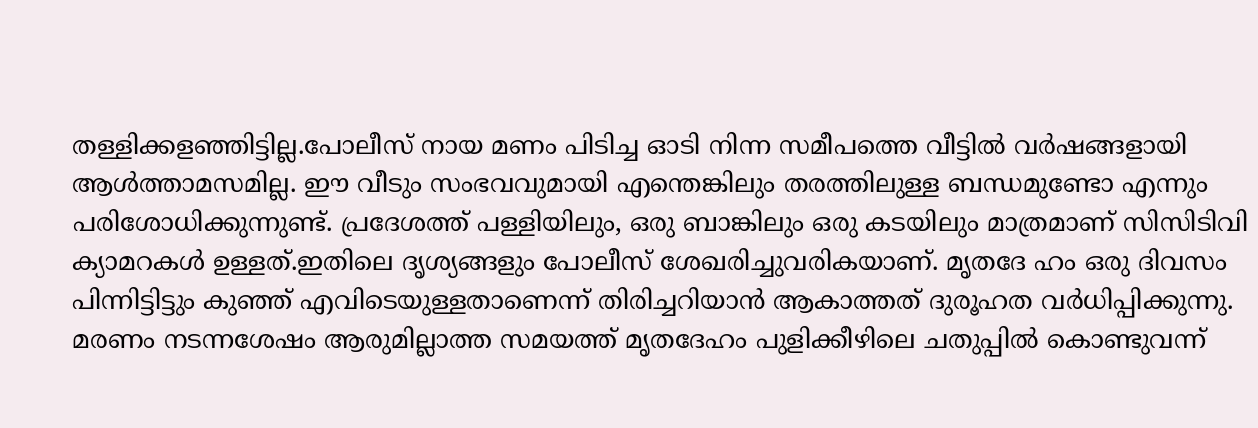തള്ളിക്കളഞ്ഞിട്ടില്ല.പോലീസ് നായ മണം പിടിച്ച ഓടി നിന്ന സമീപത്തെ വീട്ടിൽ വർഷങ്ങളായി ആൾത്താമസമില്ല. ഈ വീടും സംഭവവുമായി എന്തെങ്കിലും തരത്തിലുള്ള ബന്ധമുണ്ടോ എന്നും പരിശോധിക്കുന്നുണ്ട്. പ്രദേശത്ത് പള്ളിയിലും, ഒരു ബാങ്കിലും ഒരു കടയിലും മാത്രമാണ് സിസിടിവി ക്യാമറകൾ ഉള്ളത്.ഇതിലെ ദൃശ്യങ്ങളും പോലീസ് ശേഖരിച്ചുവരികയാണ്. മൃതദേ ഹം ഒരു ദിവസം പിന്നിട്ടിട്ടും കുഞ്ഞ് എവിടെയുള്ളതാണെന്ന് തിരിച്ചറിയാൻ ആകാത്തത് ദുരൂഹത വർധിപ്പിക്കുന്നു. മരണം നടന്നശേഷം ആരുമില്ലാത്ത സമയത്ത് മൃതദേഹം പുളിക്കീഴിലെ ചതുപ്പിൽ കൊണ്ടുവന്ന്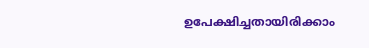ഉപേക്ഷിച്ചതായിരിക്കാം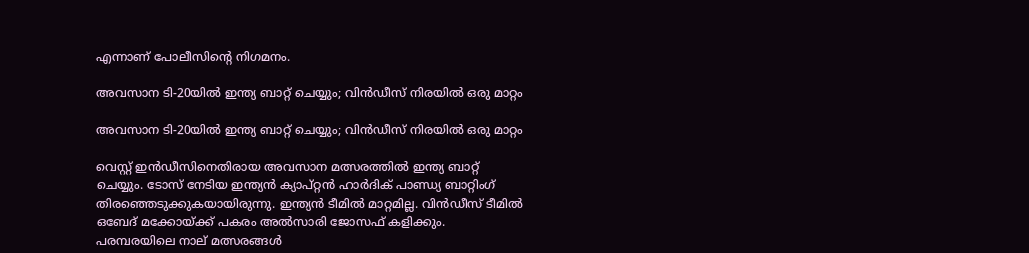എന്നാണ് പോലീസിന്റെ നിഗമനം.

അവസാന ടി-20യിൽ ഇന്ത്യ ബാറ്റ് ചെയ്യും; വിൻഡീസ് നിരയിൽ ഒരു മാറ്റം

അവസാന ടി-20യിൽ ഇന്ത്യ ബാറ്റ് ചെയ്യും; വിൻഡീസ് നിരയിൽ ഒരു മാറ്റം

വെസ്റ്റ് ഇൻഡീസിനെതിരായ അവസാന മത്സരത്തിൽ ഇന്ത്യ ബാറ്റ് ചെയ്യും. ടോസ് നേടിയ ഇന്ത്യൻ ക്യാപ്റ്റൻ ഹാർദിക് പാണ്ഡ്യ ബാറ്റിംഗ് തിരഞ്ഞെടുക്കുകയായിരുന്നു. ഇന്ത്യൻ ടീമിൽ മാറ്റമില്ല. വിൻഡീസ് ടീമിൽ ഒബേദ് മക്കോയ്ക്ക് പകരം അൽസാരി ജോസഫ് കളിക്കും. പരമ്പരയിലെ നാല് മത്സരങ്ങൾ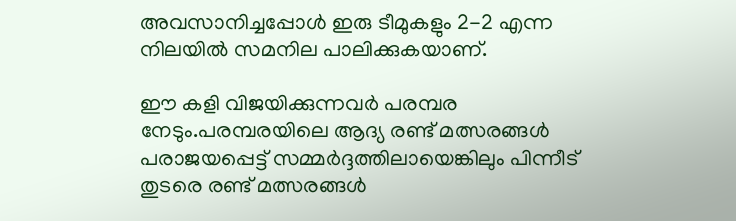അവസാനിച്ചപ്പോൾ ഇരു ടീമുകളും 2-2 എന്ന നിലയിൽ സമനില പാലിക്കുകയാണ്.

ഈ കളി വിജയിക്കുന്നവർ പരമ്പര നേടും.പരമ്പരയിലെ ആദ്യ രണ്ട് മത്സരങ്ങൾ പരാജയപ്പെട്ട് സമ്മർദ്ദത്തിലായെങ്കിലും പിന്നീട് തുടരെ രണ്ട് മത്സരങ്ങൾ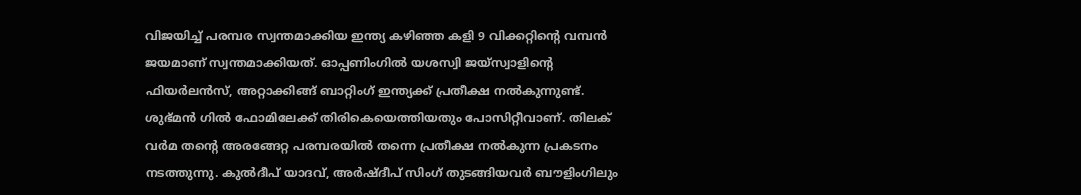വിജയിച്ച് പരമ്പര സ്വന്തമാക്കിയ ഇന്ത്യ കഴിഞ്ഞ കളി 9 വിക്കറ്റിൻ്റെ വമ്പൻ ജയമാണ് സ്വന്തമാക്കിയത്. ഓപ്പണിംഗിൽ യശസ്വി ജയ്സ്വാളിൻ്റെ ഫിയർലൻസ്, അറ്റാക്കിങ്ങ് ബാറ്റിംഗ് ഇന്ത്യക്ക് പ്രതീക്ഷ നൽകുന്നുണ്ട്. ശുഭ്മൻ ഗിൽ ഫോമിലേക്ക് തിരികെയെത്തിയതും പോസിറ്റീവാണ്. തിലക് വർമ തൻ്റെ അരങ്ങേറ്റ പരമ്പരയിൽ തന്നെ പ്രതീക്ഷ നൽകുന്ന പ്രകടനം നടത്തുന്നു. കുൽദീപ് യാദവ്, അർഷ്ദീപ് സിംഗ് തുടങ്ങിയവർ ബൗളിംഗിലും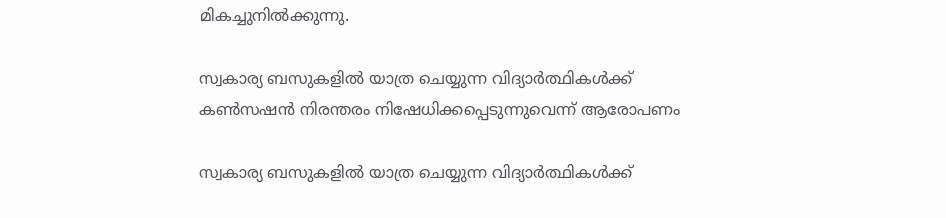മികച്ചുനിൽക്കുന്നു.

സ്വകാര്യ ബസുകളിൽ യാത്ര ചെയ്യുന്ന വിദ്യാർത്ഥികൾക്ക് കൺസഷൻ നിരന്തരം നിഷേധിക്കപ്പെടുന്നുവെന്ന് ആരോപണം

സ്വകാര്യ ബസുകളിൽ യാത്ര ചെയ്യുന്ന വിദ്യാർത്ഥികൾക്ക്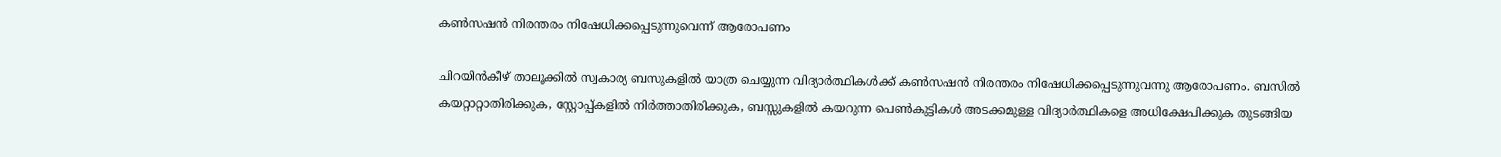കൺസഷൻ നിരന്തരം നിഷേധിക്കപ്പെടുന്നുവെന്ന് ആരോപണം

ചിറയിൻകീഴ് താലൂക്കിൽ സ്വകാര്യ ബസുകളിൽ യാത്ര ചെയ്യുന്ന വിദ്യാർത്ഥികൾക്ക് കൺസഷൻ നിരന്തരം നിഷേധിക്കപ്പെടുന്നുവന്നു ആരോപണം. ബസിൽ കയറ്റാറ്റാതിരിക്കുക, സ്റ്റോപ്പ്‌കളിൽ നിർത്താതിരിക്കുക, ബസ്സുകളിൽ കയറുന്ന പെൺകുട്ടികൾ അടക്കമുള്ള വിദ്യാർത്ഥികളെ അധിക്ഷേപിക്കുക തുടങ്ങിയ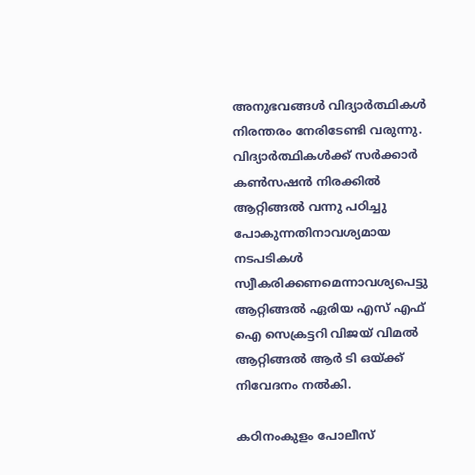അനുഭവങ്ങൾ വിദ്യാർത്ഥികൾ നിരന്തരം നേരിടേണ്ടി വരുന്നു. വിദ്യാർത്ഥികൾക്ക് സർക്കാർ കൺസഷൻ നിരക്കിൽ ആറ്റിങ്ങൽ വന്നു പഠിച്ചു പോകുന്നതിനാവശ്യമായ നടപടികൾ സ്വീകരിക്കണമെന്നാവശ്യപെട്ടു ആറ്റിങ്ങൽ ഏരിയ എസ് എഫ് ഐ സെക്രട്ടറി വിജയ് വിമൽ ആറ്റിങ്ങൽ ആർ ടി ഒയ്ക്ക് നിവേദനം നൽകി.

കഠിനംകുളം പോലീസ്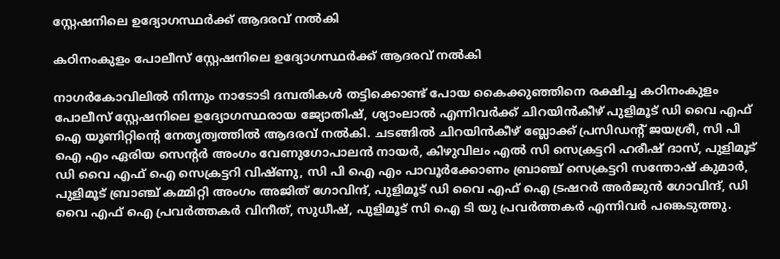സ്റ്റേഷനിലെ ഉദ്യോഗസ്ഥർക്ക് ആദരവ് നൽകി

കഠിനംകുളം പോലീസ് സ്റ്റേഷനിലെ ഉദ്യോഗസ്ഥർക്ക് ആദരവ് നൽകി

നാഗർകോവിലിൽ നിന്നും നാടോടി ദമ്പതികൾ തട്ടിക്കൊണ്ട് പോയ കൈക്കുഞ്ഞിനെ രക്ഷിച്ച കഠിനംകുളം പോലീസ് സ്റ്റേഷനിലെ ഉദ്യോഗസ്ഥരായ ജ്യോതിഷ്, ശ്യാംലാൽ എന്നിവർക്ക് ചിറയിൻകീഴ് പുളിമൂട് ഡി വൈ എഫ് ഐ യൂണിറ്റിന്റെ നേതൃത്വത്തിൽ ആദരവ് നൽകി. ചടങ്ങിൽ ചിറയിൻകീഴ് ബ്ലോക്ക്‌ പ്രസിഡന്റ്‌ ജയശ്രീ, സി പി ഐ എം ഏരിയ സെന്റർ അംഗം വേണുഗോപാലൻ നായർ, കിഴുവിലം എൽ സി സെക്രട്ടറി ഹരീഷ് ദാസ്, പുളിമൂട് ഡി വൈ എഫ് ഐ സെക്രട്ടറി വിഷ്ണു, സി പി ഐ എം പാവൂർക്കോണം ബ്രാഞ്ച് സെക്രട്ടറി സന്തോഷ്‌ കുമാർ, പുളിമൂട് ബ്രാഞ്ച് കമ്മിറ്റി അംഗം അജിത് ഗോവിന്ദ്, പുളിമൂട് ഡി വൈ എഫ് ഐ ട്രഷറർ അർജുൻ ഗോവിന്ദ്, ഡി വൈ എഫ് ഐ പ്രവർത്തകർ വിനീത്, സുധീഷ്, പുളിമൂട് സി ഐ ടി യു പ്രവർത്തകർ എന്നിവർ പങ്കെടുത്തു.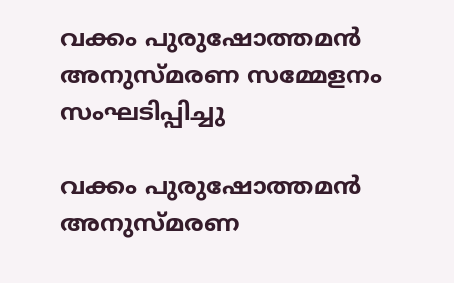വക്കം പുരുഷോത്തമൻ അനുസ്മരണ സമ്മേളനം സംഘടിപ്പിച്ചു

വക്കം പുരുഷോത്തമൻ അനുസ്മരണ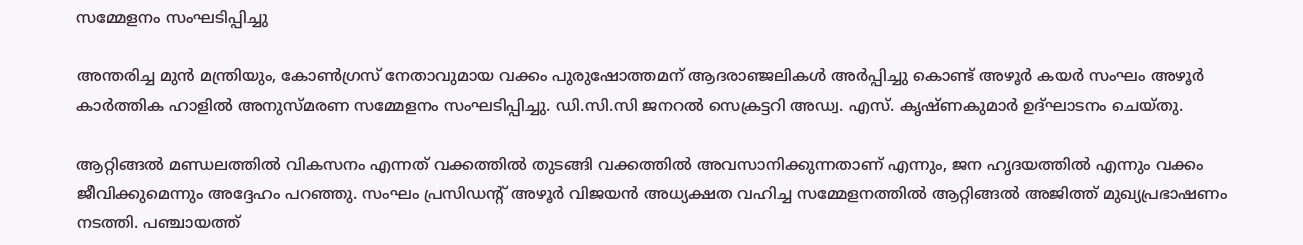സമ്മേളനം സംഘടിപ്പിച്ചു

അന്തരിച്ച മുന്‍ മന്ത്രിയും, കോണ്‍ഗ്രസ് നേതാവുമായ വക്കം പുരുഷോത്തമന് ആദരാഞ്ജലികള്‍ അര്‍പ്പിച്ചു കൊണ്ട് അഴൂര്‍ കയര്‍ സംഘം അഴൂര്‍ കാര്‍ത്തിക ഹാളിൽ അനുസ്മരണ സമ്മേളനം സംഘടിപ്പിച്ചു. ഡി.സി.സി ജനറല്‍ സെക്രട്ടറി അഡ്വ. എസ്. കൃഷ്ണകുമാര്‍ ഉദ്ഘാടനം ചെയ്തു.

ആറ്റിങ്ങല്‍ മണ്ഡലത്തില്‍ വികസനം എന്നത് വക്കത്തില്‍ തുടങ്ങി വക്കത്തില്‍ അവസാനിക്കുന്നതാണ് എന്നും, ജന ഹൃദയത്തില്‍ എന്നും വക്കം ജീവിക്കുമെന്നും അദ്ദേഹം പറഞ്ഞു. സംഘം പ്രസിഡന്റ് അഴൂര്‍ വിജയന്‍ അധ്യക്ഷത വഹിച്ച സമ്മേളനത്തില്‍ ആറ്റിങ്ങല്‍ അജിത്ത് മുഖ്യപ്രഭാഷണം നടത്തി. പഞ്ചായത്ത്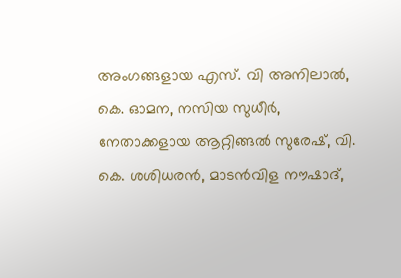അംഗങ്ങളായ എസ്. വി അനിലാല്‍, കെ. ഓമന, നസിയ സുധീര്‍, നേതാക്കളായ ആറ്റിങ്ങല്‍ സുരേഷ്, വി. കെ. ശശിധരന്‍, മാടന്‍വിള നൗഷാദ്,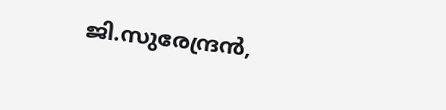ജി.സുരേന്ദ്രന്‍,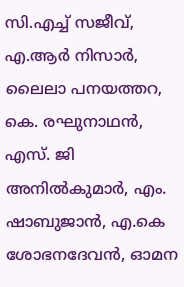സി.എച്ച് സജീവ്, എ.ആര്‍ നിസാര്‍, ലൈലാ പനയത്തറ, കെ. രഘുനാഥന്‍, എസ്. ജി അനില്‍കുമാര്‍, എം. ഷാബുജാന്‍, എ.കെ ശോഭനദേവന്‍, ഓമന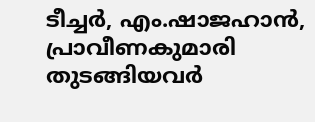ടീച്ചര്‍, എം.ഷാജഹാന്‍, പ്രാവീണകുമാരി തുടങ്ങിയവര്‍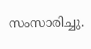സംസാരിച്ചു.